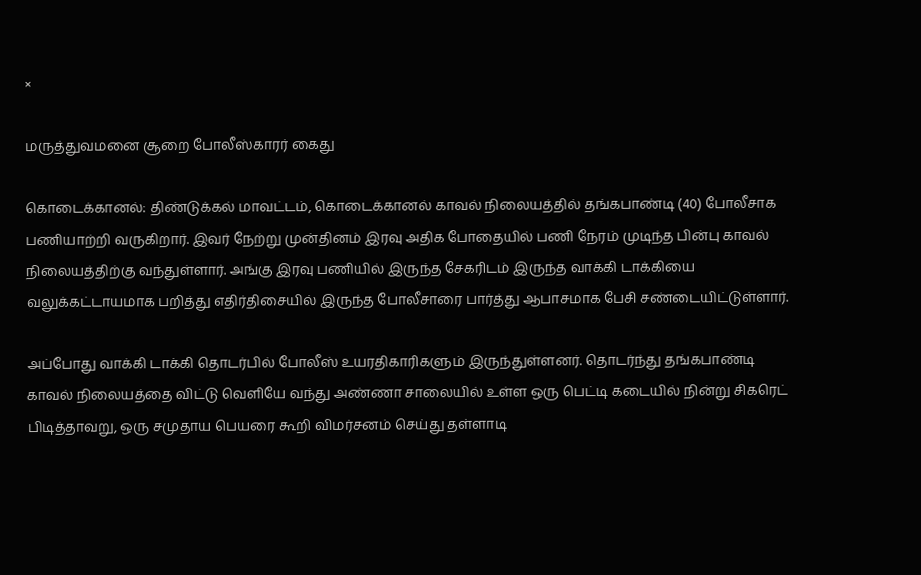×

மருத்துவமனை சூறை போலீஸ்காரர் கைது

கொடைக்கானல்: திண்டுக்கல் மாவட்டம், கொடைக்கானல் காவல் நிலையத்தில் தங்கபாண்டி (40) போலீசாக பணியாற்றி வருகிறார். இவர் நேற்று முன்தினம் இரவு அதிக போதையில் பணி நேரம் முடிந்த பின்பு காவல் நிலையத்திற்கு வந்துள்ளார். அங்கு இரவு பணியில் இருந்த சேகரிடம் இருந்த வாக்கி டாக்கியை வலுக்கட்டாயமாக பறித்து எதிர்திசையில் இருந்த போலீசாரை பார்த்து ஆபாசமாக பேசி சண்டையிட்டுள்ளார்.

அப்போது வாக்கி டாக்கி தொடர்பில் போலீஸ் உயரதிகாரிகளும் இருந்துள்ளனர். தொடர்ந்து தங்கபாண்டி காவல் நிலையத்தை விட்டு வெளியே வந்து அண்ணா சாலையில் உள்ள ஒரு பெட்டி கடையில் நின்று சிகரெட் பிடித்தாவறு, ஒரு சமுதாய பெயரை கூறி விமர்சனம் செய்து தள்ளாடி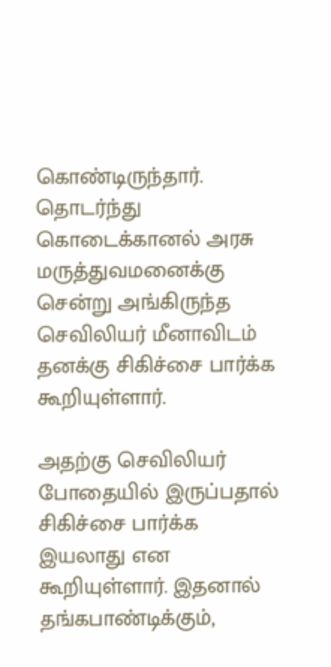கொண்டிருந்தார். தொடர்ந்து கொடைக்கானல் அரசு மருத்துவமனைக்கு சென்று அங்கிருந்த செவிலியர் மீனாவிடம் தனக்கு சிகிச்சை பார்க்க கூறியுள்ளார்.

அதற்கு செவிலியர் போதையில் இருப்பதால் சிகிச்சை பார்க்க இயலாது என கூறியுள்ளார். இதனால் தங்கபாண்டிக்கும்,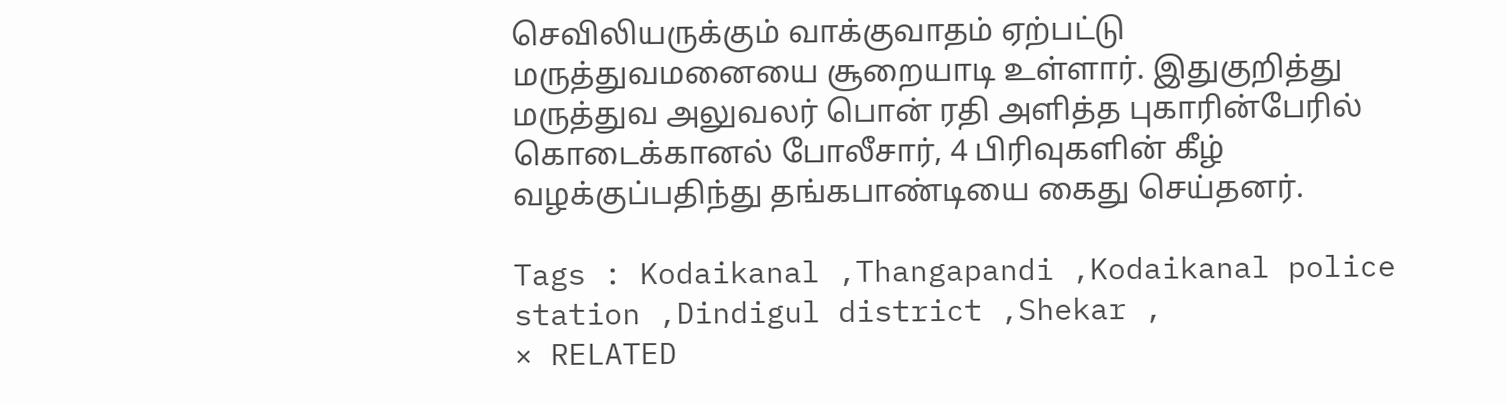செவிலியருக்கும் வாக்குவாதம் ஏற்பட்டு மருத்துவமனையை சூறையாடி உள்ளார். இதுகுறித்து மருத்துவ அலுவலர் பொன் ரதி அளித்த புகாரின்பேரில் கொடைக்கானல் போலீசார், 4 பிரிவுகளின் கீழ் வழக்குப்பதிந்து தங்கபாண்டியை கைது செய்தனர்.

Tags : Kodaikanal ,Thangapandi ,Kodaikanal police station ,Dindigul district ,Shekar ,
× RELATED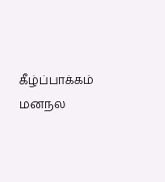கீழ்ப்பாக்கம் மனநல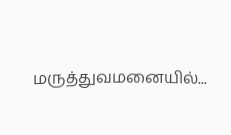மருத்துவமனையில்...